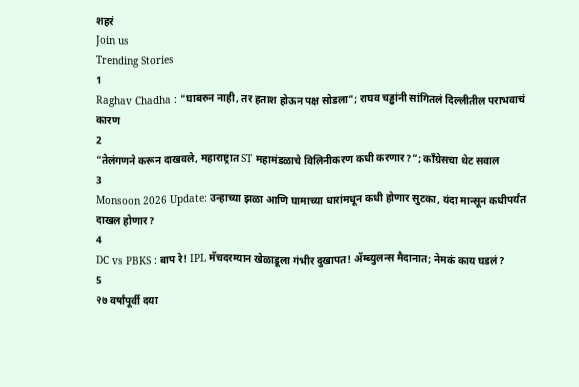शहरं
Join us
Trending Stories
1
Raghav Chadha : "घाबरुन नाही, तर हताश होऊन पक्ष सोडला"; राघव चड्ढांनी सांगितलं दिल्लीतील पराभवाचं कारण
2
“तेलंगणने करून दाखवले, महाराष्ट्रात ST महामंडळाचे विलिनीकरण कधी करणार?”; काँग्रेसचा थेट सवाल
3
Monsoon 2026 Update: उन्हाच्या झळा आणि घामाच्या धारांमधून कधी होणार सुटका, यंदा मान्सून कधीपर्यंत दाखल होणार?
4
DC vs PBKS : बाप रे! IPL मॅचदरम्यान खेळाडूला गंभीर दुखापत! ॲम्ब्युलन्स मैदानात; नेमकं काय घडलं?
5
२७ वर्षांपूर्वी दया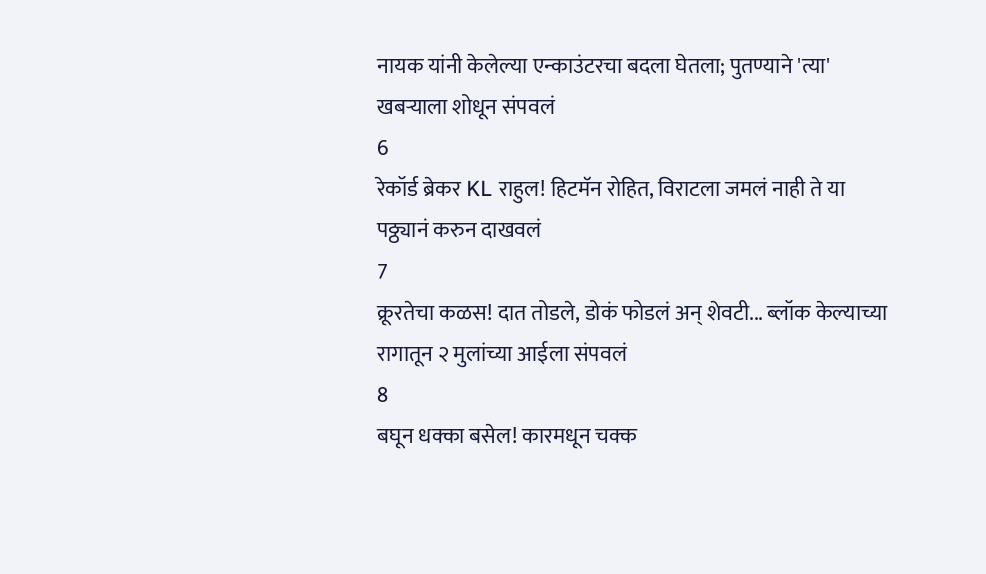नायक यांनी केलेल्या एन्काउंटरचा बदला घेतला; पुतण्याने 'त्या' खबऱ्याला शोधून संपवलं
6
रेकॉर्ड ब्रेकर KL राहुल! हिटमॅन रोहित, विराटला जमलं नाही ते या पठ्ठ्यानं करुन दाखवलं
7
क्रूरतेचा कळस! दात तोडले, डोकं फोडलं अन् शेवटी... ब्लॉक केल्याच्या रागातून २ मुलांच्या आईला संपवलं
8
बघून धक्का बसेल! कारमधून चक्क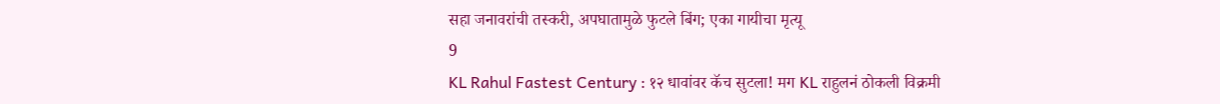सहा जनावरांची तस्करी, अपघातामुळे फुटले बिंग; एका गायीचा मृत्यू
9
KL Rahul Fastest Century : १२ धावांवर कॅच सुटला! मग KL राहुलनं ठोकली विक्रमी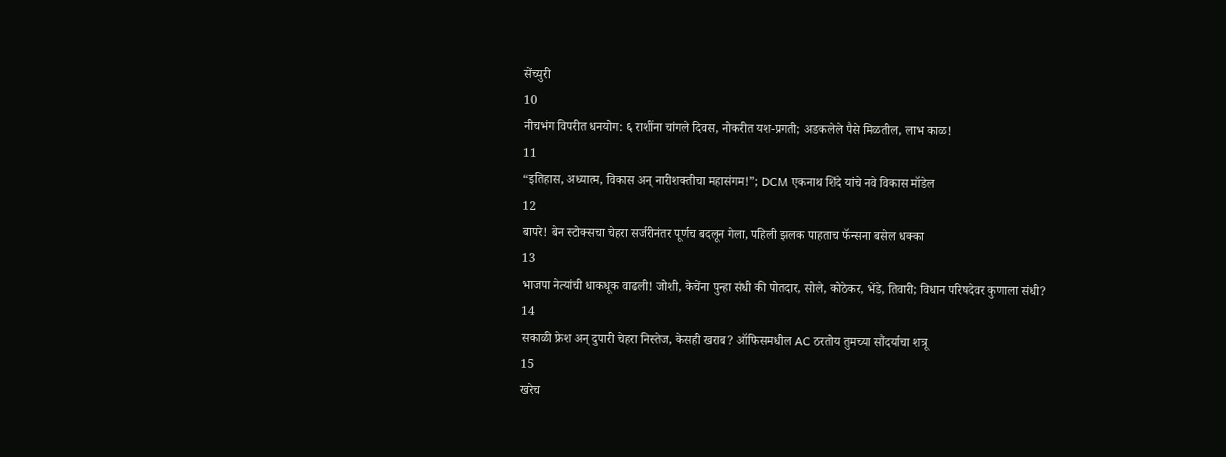सेंच्युरी
10
नीचभंग विपरीत धनयोग: ६ राशींना चांगले दिवस, नोकरीत यश-प्रगती; अडकलेले पैसे मिळतील, लाभ काळ!
11
“इतिहास, अध्यात्म, विकास अन् नारीशक्तीचा महासंगम!”; DCM एकनाथ शिंदे यांचे नवे विकास मॉडेल
12
बापरे! बेन स्टोक्सचा चेहरा सर्जरीनंतर पूर्णच बदलून गेला, पहिली झलक पाहताच फॅन्सना बसेल धक्का
13
भाजपा नेत्यांची धाकधूक वाढली! जोशी, केचेंना पुन्हा संधी की पोतदार, सोले, कोठेकर, भेंडे, तिवारी; विधान परिषदेवर कुणाला संधी?
14
सकाळी फ्रेश अन् दुपारी चेहरा निस्तेज, केसही खराब? ऑफिसमधील AC ठरतोय तुमच्या सौंदर्याचा शत्रू
15
खरेच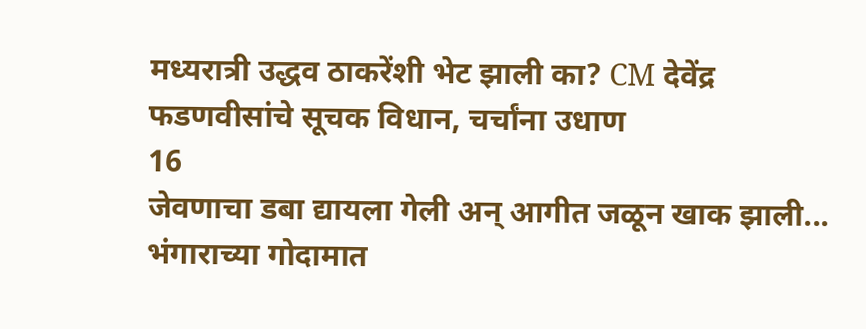मध्यरात्री उद्धव ठाकरेंशी भेट झाली का? CM देवेंद्र फडणवीसांचे सूचक विधान, चर्चांना उधाण
16
जेवणाचा डबा द्यायला गेली अन् आगीत जळून खाक झाली... भंगाराच्या गोदामात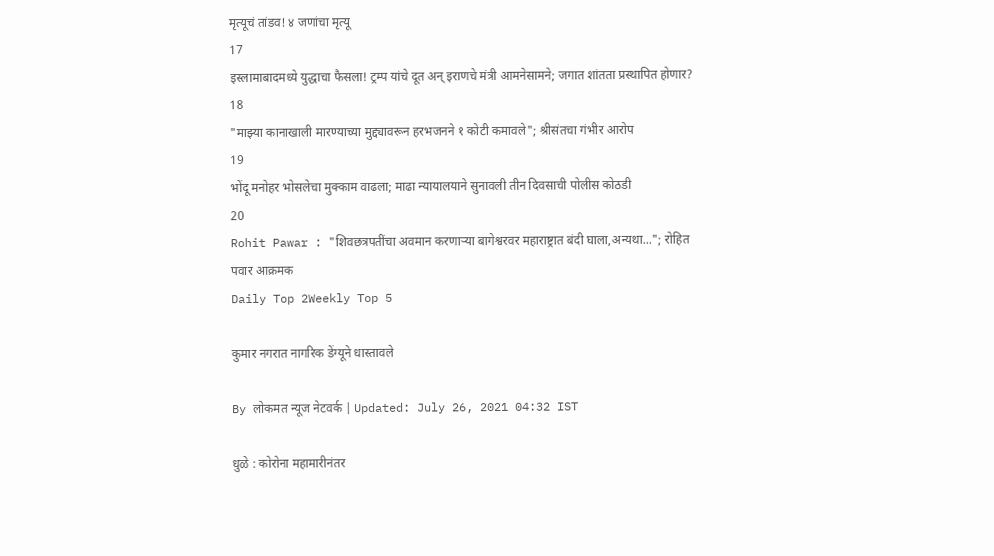मृत्यूचं तांडव! ४ जणांचा मृत्यू
17
इस्लामाबादमध्ये युद्धाचा फैसला! ट्रम्प यांचे दूत अन् इराणचे मंत्री आमनेसामने; जगात शांतता प्रस्थापित होणार?
18
"माझ्या कानाखाली मारण्याच्या मुद्द्यावरून हरभजनने १ कोटी कमावले"; श्रीसंतचा गंभीर आरोप
19
भोंदू मनोहर भोसलेचा मुक्काम वाढला; माढा न्यायालयाने सुनावली तीन दिवसाची पोलीस कोठडी
20
Rohit Pawar : "शिवछत्रपतींचा अवमान करणाऱ्या बागेश्वरवर महाराष्ट्रात बंदी घाला,अन्यथा..."; रोहित पवार आक्रमक
Daily Top 2Weekly Top 5

कुमार नगरात नागरिक डेंग्यूने धास्तावले

By लोकमत न्यूज नेटवर्क | Updated: July 26, 2021 04:32 IST

धुळे : कोरोना महामारीनंतर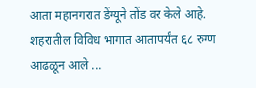आता महानगरात डेंग्यूने तोंड वर केले आहे. शहरातील विविध भागात आतापर्यंत ६८ रुग्ण आढळून आले ...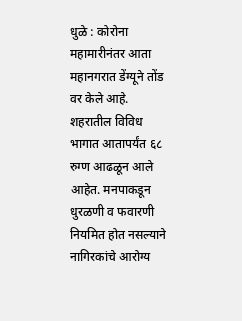धुळे : कोरोना महामारीनंतर आता महानगरात डेंग्यूने तोंड वर केले आहे. शहरातील विविध भागात आतापर्यंत ६८ रुग्ण आढळून आले आहेत. मनपाकडून धुरळणी व फवारणी नियमित होत नसल्याने नागिरकांचे आरोग्य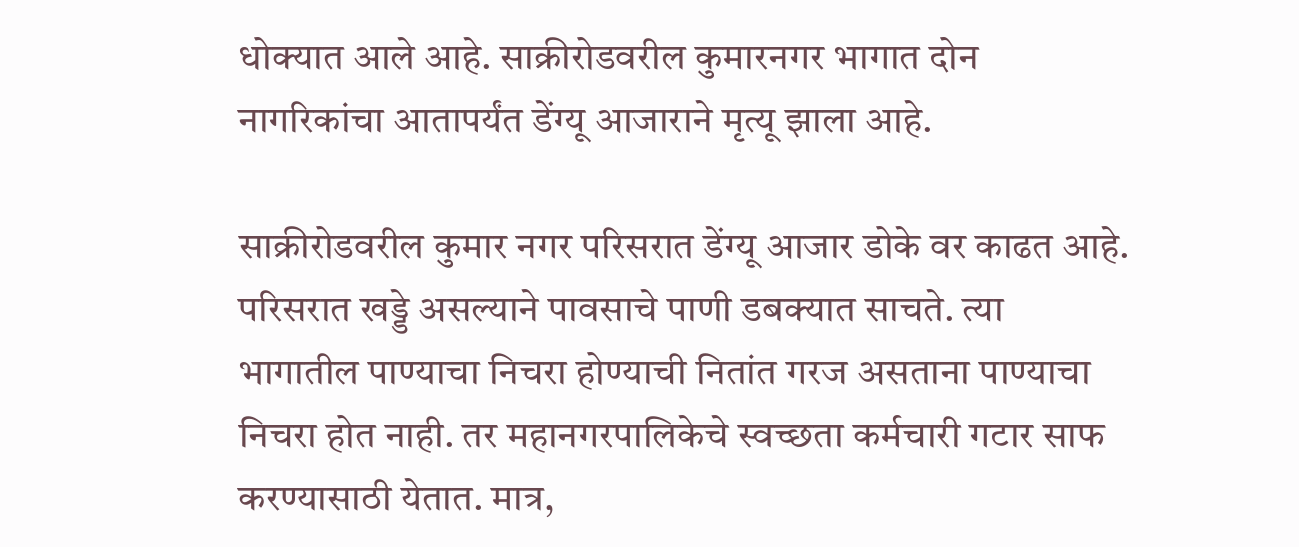धोक्यात आले आहे. साक्रीरोडवरील कुमारनगर भागात दोन नागरिकांचा आतापर्यंत डेंग्यू आजाराने मृत्यू झाला आहे.

साक्रीरोडवरील कुमार नगर परिसरात डेंग्यू आजार डोके वर काढत आहे. परिसरात खड्डे असल्याने पावसाचे पाणी डबक्यात साचते. त्या भागातील पाण्याचा निचरा होण्याची नितांत गरज असताना पाण्याचा निचरा होत नाही. तर महानगरपालिकेचे स्वच्छता कर्मचारी गटार साफ करण्यासाठी येतात. मात्र,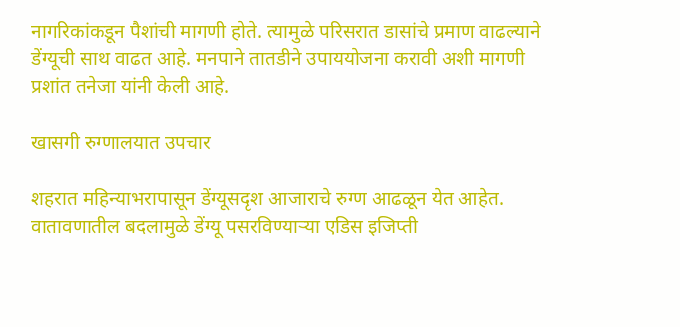नागरिकांकडून पैशांची मागणी होते. त्यामुळे परिसरात डासांचे प्रमाण वाढल्याने डेंग्यूची साथ वाढत आहे. मनपाने तातडीने उपाययोजना करावी अशी मागणी प्रशांत तनेजा यांनी केली आहे.

खासगी रुग्णालयात उपचार

शहरात महिन्याभरापासून डेंग्यूसदृश आजाराचे रुग्ण आढळून येत आहेत. वातावणातील बदलामुळे डेंग्यू पसरविण्याऱ्या एडिस इजिप्ती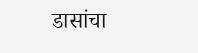डासांचा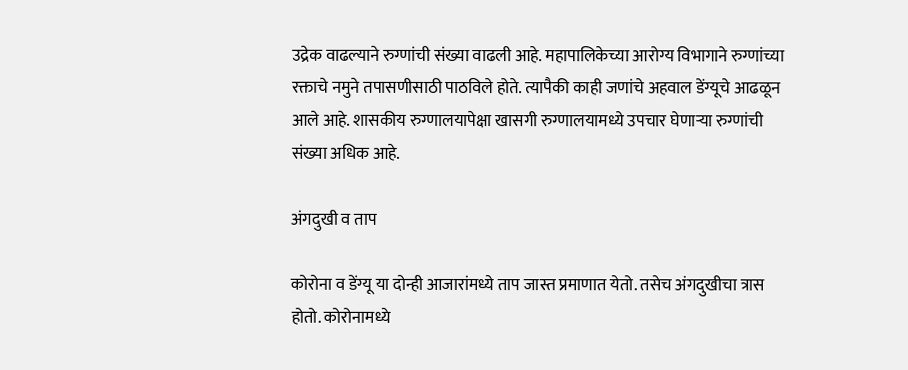उद्रेक वाढल्याने रुग्णांची संख्या वाढली आहे. महापालिकेच्या आरोग्य विभागाने रुग्णांच्या रक्ताचे नमुने तपासणीसाठी पाठविले होते. त्यापैकी काही जणांचे अहवाल डेंग्यूचे आढळून आले आहे. शासकीय रुग्णालयापेक्षा खासगी रुग्णालयामध्ये उपचार घेणाऱ्या रुग्णांची संख्या अधिक आहे.

अंगदुखी व ताप

कोरोना व डेंग्यू या दोन्ही आजारांमध्ये ताप जास्त प्रमाणात येतो. तसेच अंगदुखीचा त्रास होतो. कोरोनामध्ये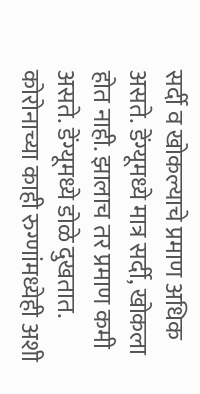सर्दी व खोकल्याचे प्रमाण अधिक असते. डेंग्यूमध्ये मात्र सर्दी, खोकला होत नाही. झालाच तर प्रमाण कमी असते. डेंग्यूमध्ये डोळे दुखतात. कोरोनाच्या काही रुग्णांमध्येही अशी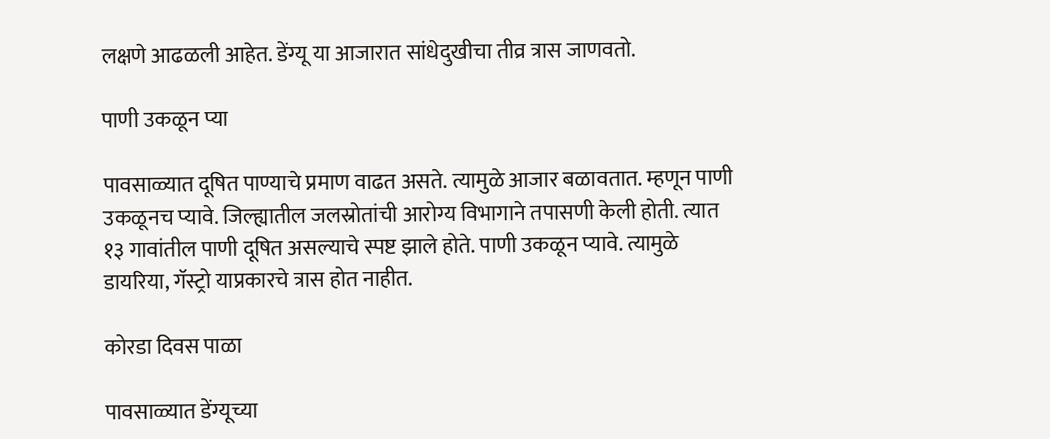लक्षणे आढळली आहेत. डेंग्यू या आजारात सांधेदुखीचा तीव्र त्रास जाणवतो.

पाणी उकळून प्या

पावसाळ्यात दूषित पाण्याचे प्रमाण वाढत असते. त्यामुळे आजार बळावतात. म्हणून पाणी उकळूनच प्यावे. जिल्ह्यातील जलस्रोतांची आरोग्य विभागाने तपासणी केली होती. त्यात १३ गावांतील पाणी दूषित असल्याचे स्पष्ट झाले होते. पाणी उकळून प्यावे. त्यामुळे डायरिया, गॅस्ट्रो याप्रकारचे त्रास होत नाहीत.

कोरडा दिवस पाळा

पावसाळ्यात डेंग्यूच्या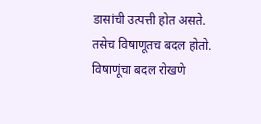डासांची उत्पत्ती होत असते. तसेच विषाणूतच बदल होतो. विषाणूंचा बदल रोखणे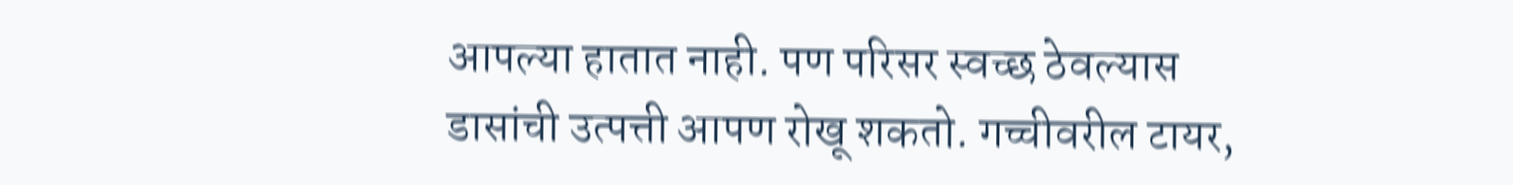आपल्या हातात नाही. पण परिसर स्वच्छ ठेवल्यास डासांची उत्पत्ती आपण रोखू शकतो. गच्चीवरील टायर,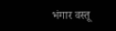भंगार वस्तू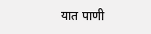यात पाणी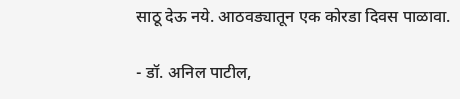साठू देऊ नये. आठवड्यातून एक कोरडा दिवस पाळावा.

- डॉ. अनिल पाटील,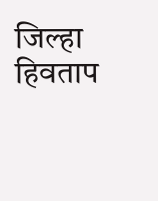जिल्हा हिवताप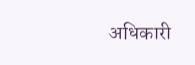अधिकारी